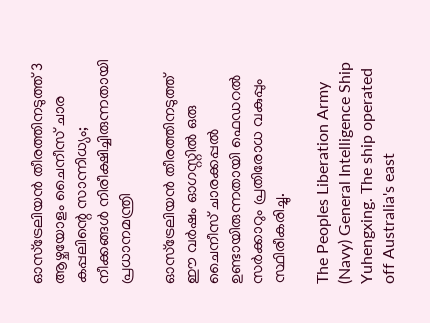ഓസ്‌ട്രേലിയൻ തീരത്തിനടുത്ത് 3 ആഴ്ചയോളം ചൈനീസ് ചാര കപ്പലിന്റെ സാന്നിധ്യം; നീക്കങ്ങൾ നിരീക്ഷിച്ചിരുന്നതായി പ്രധാനമന്ത്രി

ഓസ്‌ട്രേലിയൻ തീരത്തിനടുത്ത് ഈ വർഷം ഓഗസ്റ്റിൽ ഒരു ചൈനീസ് ചാരക്കപ്പൽ ഉണ്ടായിരുന്നതായി ഫെഡറൽ സർക്കാറും പ്രതിരോധ വകുപ്പും സ്ഥിരീകരിച്ചു.

The Peoples Liberation Army (Navy) General Intelligence Ship Yuhengxing. The ship operated off Australia's east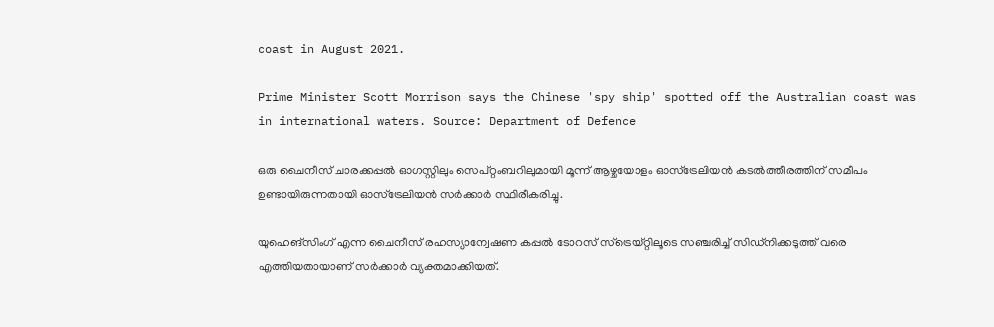coast in August 2021.

Prime Minister Scott Morrison says the Chinese 'spy ship' spotted off the Australian coast was in international waters. Source: Department of Defence

ഒരു ചൈനീസ് ചാരക്കപ്പൽ ഓഗസ്റ്റിലും സെപ്റ്റംബറിലുമായി മൂന്ന് ആഴ്ചയോളം ഓസ്‌ട്രേലിയൻ കടൽത്തീരത്തിന് സമീപം ഉണ്ടായിരുന്നതായി ഓസ്‌ട്രേലിയൻ സർക്കാർ സ്ഥിരീകരിച്ചു.

യുഹെങ്‌സിംഗ് എന്ന ചൈനീസ് രഹസ്യാന്വേഷണ കപ്പൽ ടോറസ് സ്ട്രെയ്റ്റിലൂടെ സഞ്ചരിച്ച് സിഡ്‌നിക്കടുത്ത് വരെ എത്തിയതായാണ് സർക്കാർ വ്യക്തമാക്കിയത്.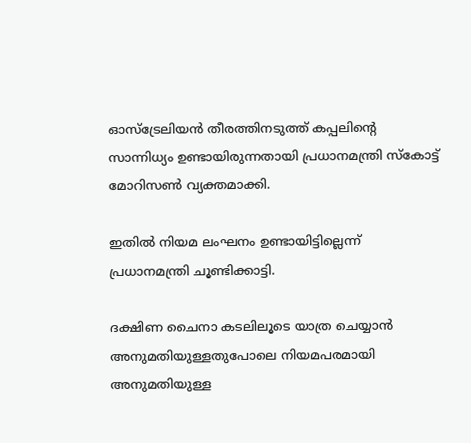ഓസ്‌ട്രേലിയൻ തീരത്തിനടുത്ത് കപ്പലിന്റെ സാന്നിധ്യം ഉണ്ടായിരുന്നതായി പ്രധാനമന്ത്രി സ്കോട്ട് മോറിസൺ വ്യക്തമാക്കി.

ഇതിൽ നിയമ ലംഘനം ഉണ്ടായിട്ടില്ലെന്ന് പ്രധാനമന്ത്രി ചൂണ്ടിക്കാട്ടി.

ദക്ഷിണ ചൈനാ കടലിലൂടെ യാത്ര ചെയ്യാൻ അനുമതിയുള്ളതുപോലെ നിയമപരമായി അനുമതിയുള്ള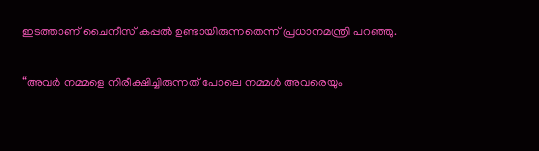ഇടത്താണ് ചൈനീസ് കപ്പൽ ഉണ്ടായിരുന്നതെന്ന് പ്രധാനമന്ത്രി പറഞ്ഞു.

“അവർ നമ്മളെ നിരീക്ഷിച്ചിരുന്നത് പോലെ നമ്മൾ അവരെയും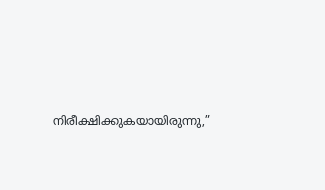നിരീക്ഷിക്കുകയായിരുന്നു,”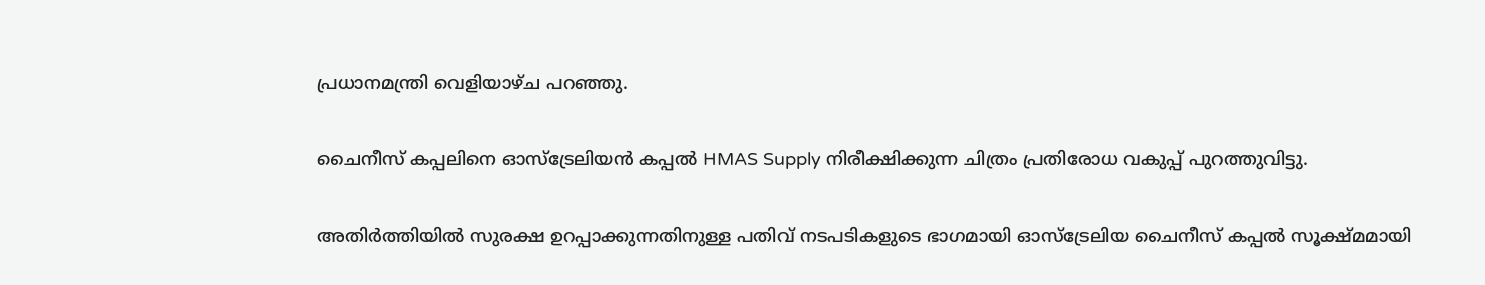പ്രധാനമന്ത്രി വെളിയാഴ്ച പറഞ്ഞു.

ചൈനീസ് കപ്പലിനെ ഓസ്‌ട്രേലിയൻ കപ്പൽ HMAS Supply നിരീക്ഷിക്കുന്ന ചിത്രം പ്രതിരോധ വകുപ്പ് പുറത്തുവിട്ടു.

അതിർത്തിയിൽ സുരക്ഷ ഉറപ്പാക്കുന്നതിനുള്ള പതിവ് നടപടികളുടെ ഭാഗമായി ഓസ്‌ട്രേലിയ ചൈനീസ് കപ്പൽ സൂക്ഷ്മമായി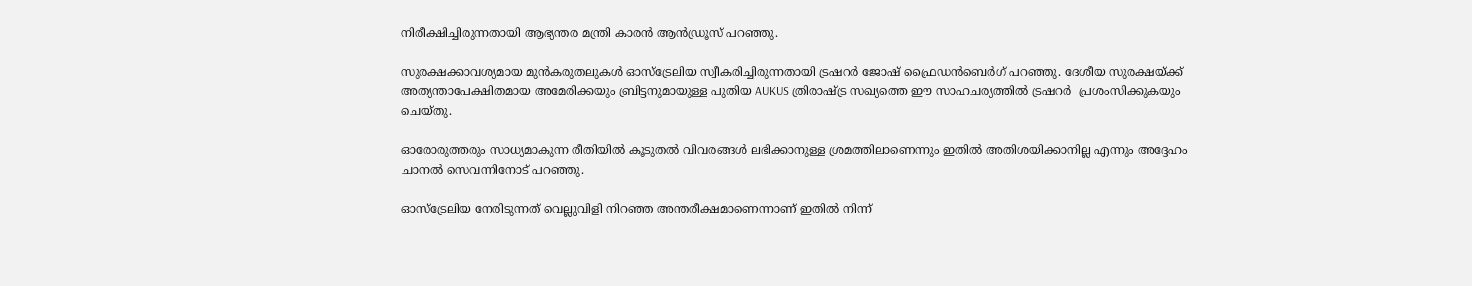നിരീക്ഷിച്ചിരുന്നതായി ആഭ്യന്തര മന്ത്രി കാരൻ ആൻഡ്രൂസ് പറഞ്ഞു.

സുരക്ഷക്കാവശ്യമായ മുൻകരുതലുകൾ ഓസ്‌ട്രേലിയ സ്വീകരിച്ചിരുന്നതായി ട്രഷറർ ജോഷ് ഫ്രൈഡൻബെർഗ് പറഞ്ഞു. ദേശീയ സുരക്ഷയ്ക്ക് അത്യന്താപേക്ഷിതമായ അമേരിക്കയും ബ്രിട്ടനുമായുള്ള പുതിയ AUKUS ത്രിരാഷ്ട്ര സഖ്യത്തെ ഈ സാഹചര്യത്തിൽ ട്രഷറർ  പ്രശംസിക്കുകയും ചെയ്തു.

ഓരോരുത്തരും സാധ്യമാകുന്ന രീതിയിൽ കൂടുതൽ വിവരങ്ങൾ ലഭിക്കാനുള്ള ശ്രമത്തിലാണെന്നും ഇതിൽ അതിശയിക്കാനില്ല എന്നും അദ്ദേഹം ചാനൽ സെവന്നിനോട് പറഞ്ഞു.

ഓസ്‌ട്രേലിയ നേരിടുന്നത് വെല്ലുവിളി നിറഞ്ഞ അന്തരീക്ഷമാണെന്നാണ് ഇതിൽ നിന്ന്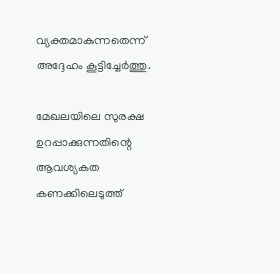വ്യക്തമാകുന്നതെന്ന് അദ്ദേഹം കൂട്ടിച്ചേർത്തു.

മേഖലയിലെ സുരക്ഷ ഉറപ്പാക്കുന്നതിന്റെ ആവശ്യകത കണക്കിലെടുത്ത്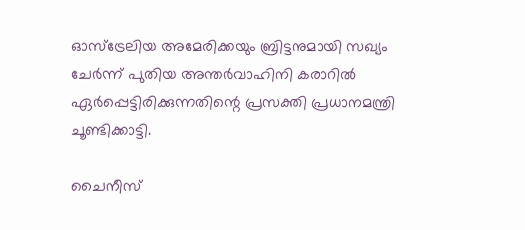ഓസ്‌ട്രേലിയ അമേരിക്കയും ബ്രിട്ടനുമായി സഖ്യം ചേർന്ന് പുതിയ അന്തർവാഹിനി കരാറിൽ ഏർപ്പെട്ടിരിക്കുന്നതിന്റെ പ്രസക്തി പ്രധാനമന്ത്രി ചൂണ്ടിക്കാട്ടി.

ചൈനീസ്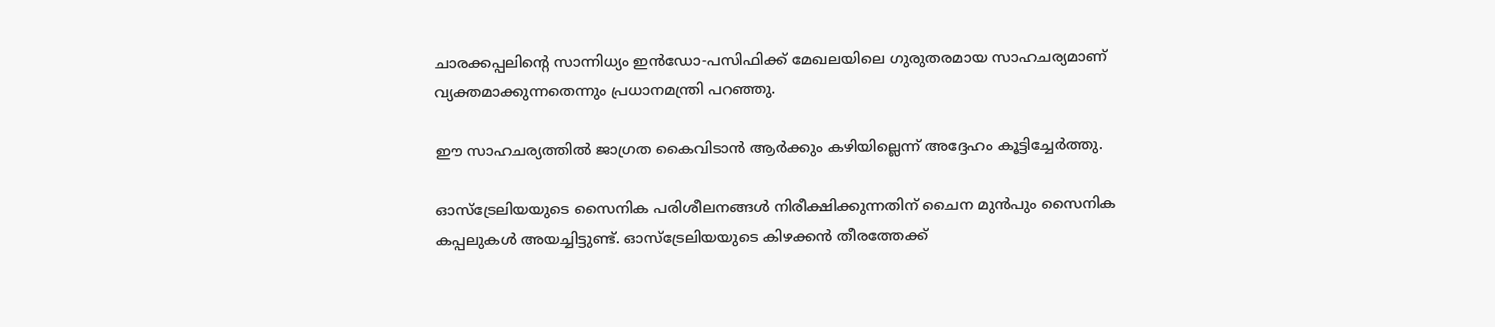ചാരക്കപ്പലിന്റെ സാന്നിധ്യം ഇൻഡോ-പസിഫിക്ക് മേഖലയിലെ ഗുരുതരമായ സാഹചര്യമാണ് വ്യക്തമാക്കുന്നതെന്നും പ്രധാനമന്ത്രി പറഞ്ഞു.

ഈ സാഹചര്യത്തിൽ ജാഗ്രത കൈവിടാൻ ആർക്കും കഴിയില്ലെന്ന് അദ്ദേഹം കൂട്ടിച്ചേർത്തു.

ഓസ്‌ട്രേലിയയുടെ സൈനിക പരിശീലനങ്ങൾ നിരീക്ഷിക്കുന്നതിന് ചൈന മുൻപും സൈനിക കപ്പലുകൾ അയച്ചിട്ടുണ്ട്. ഓസ്‌ട്രേലിയയുടെ കിഴക്കൻ തീരത്തേക്ക്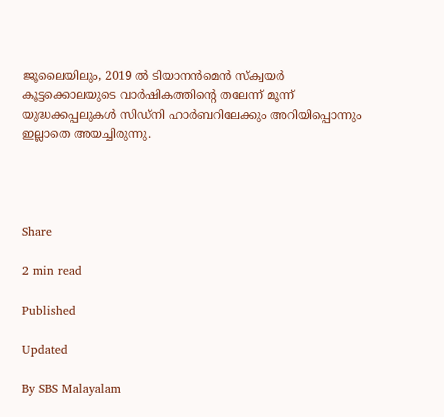ജൂലൈയിലും, 2019 ൽ ടിയാനൻമെൻ സ്ക്വയർ കൂട്ടക്കൊലയുടെ വാർഷികത്തിന്റെ തലേന്ന് മൂന്ന് യുദ്ധക്കപ്പലുകൾ സിഡ്നി ഹാർബറിലേക്കും അറിയിപ്പൊന്നും ഇല്ലാതെ അയച്ചിരുന്നു.




Share

2 min read

Published

Updated

By SBS Malayalam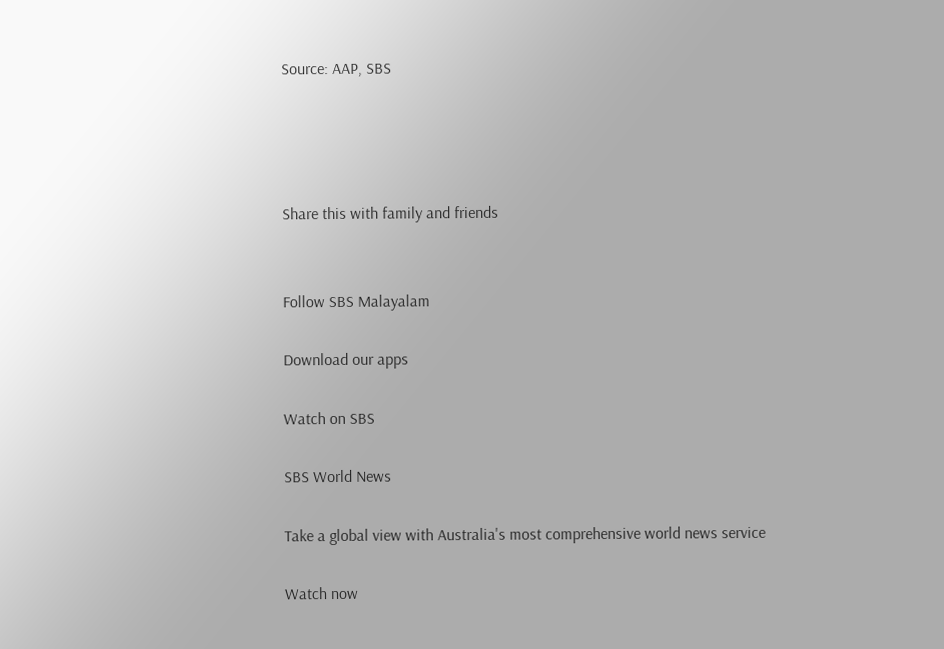Source: AAP, SBS




Share this with family and friends


Follow SBS Malayalam

Download our apps

Watch on SBS

SBS World News

Take a global view with Australia's most comprehensive world news service

Watch now